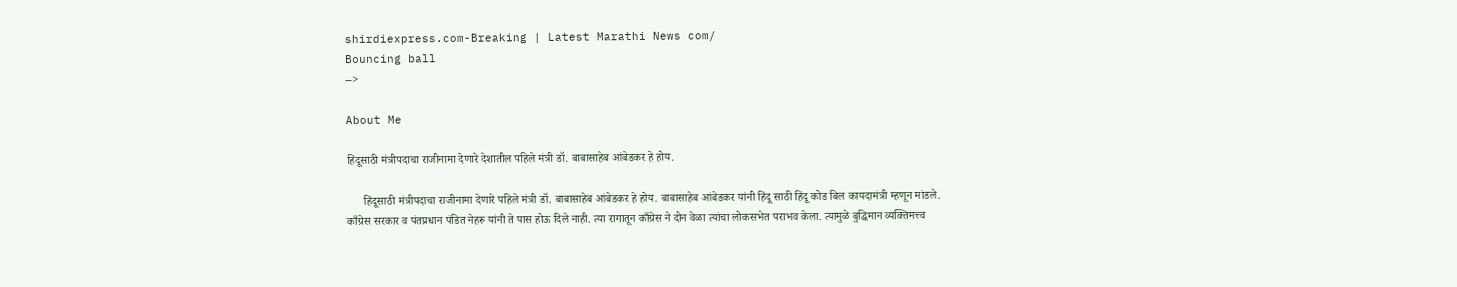shirdiexpress.com-Breaking | Latest Marathi News com/
Bouncing ball
-->

About Me

हिंदूसाठी मंत्रीपदाचा राजीनामा देणारे देशातील पहिले मंत्री डॉ. बाबासाहेब आंबेडकर हे होय.

      हिंदूसाठी मंत्रीपदाचा राजीनामा देणारे पहिले मंत्री डॉ. बाबासाहेब आंबेडकर हे होय. बाबासाहेब आंबेडकर यांनी हिंदू साठी हिंदू कोड बिल कायदामंत्री म्हणून मांडले. काँग्रेस सरकार व पंतप्रधान पंडित नेहरू यांनी ते पास होऊ दिले नाही. त्या रागातून काँग्रेस ने दोन वेळा त्यांचा लोकसभेत पराभव केला. त्यामुळे बुद्धिमान व्यक्तिमत्त्व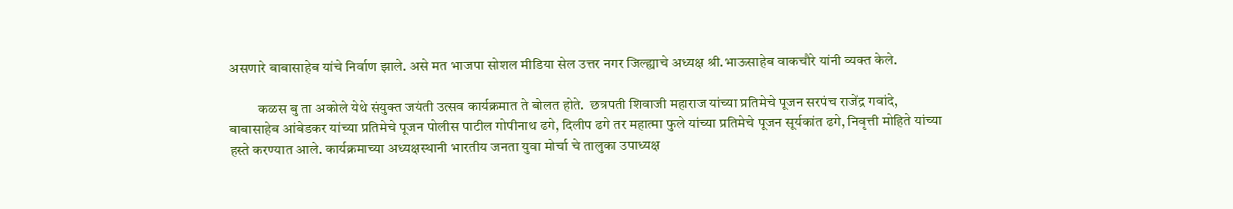असणारे बाबासाहेब यांचे निर्वाण झाले. असे मत भाजपा सोशल मीडिया सेल उत्तर नगर जिल्ह्याचे अध्यक्ष श्री.भाऊसाहेब वाकचौरे यांनी व्यक्त केले.

          कळस बु ता अकोले येथे संयुक्त जयंती उत्सव कार्यक्रमात ते बोलत होते.  छत्रपती शिवाजी महाराज यांच्या प्रतिमेचे पूजन सरपंच राजेंद्र गवांदे, बाबासाहेब आंबेडकर यांच्या प्रतिमेचे पूजन पोलीस पाटील गोपीनाथ ढगे, दिलीप ढगे तर महात्मा फुले यांच्या प्रतिमेचे पूजन सूर्यकांत ढगे, निवृत्ती मोहिते यांच्या हस्ते करण्यात आले. कार्यक्रमाच्या अध्यक्षस्थानी भारतीय जनता युवा मोर्चा चे तालुका उपाध्यक्ष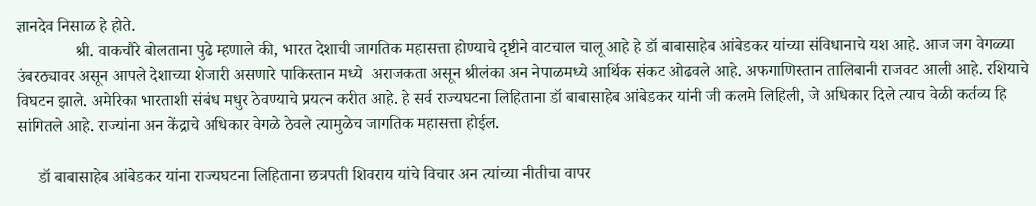ज्ञानदेव निसाळ हे होते.
              श्री. वाकचौरे बोलताना पुढे म्हणाले की, भारत देशाची जागतिक महासत्ता होण्याचे दृष्टीने वाटचाल चालू आहे हे डॉ बाबासाहेब आंबेडकर यांच्या संविधानाचे यश आहे. आज जग वेगळ्या उंबरठ्यावर असून आपले देशाच्या शेजारी असणारे पाकिस्तान मध्ये  अराजकता असून श्रीलंका अन नेपाळमध्ये आर्थिक संकट ओढवले आहे. अफगाणिस्तान तालिबानी राजवट आली आहे. रशियाचे विघटन झाले. अमेरिका भारताशी संबंध मधुर ठेवण्याचे प्रयत्न करीत आहे. हे सर्व राज्यघटना लिहिताना डॉ बाबासाहेब आंबेडकर यांनी जी कलमे लिहिली, जे अधिकार दिले त्याच वेळी कर्तव्य हि सांगितले आहे. राज्यांना अन केंद्राचे अधिकार वेगळे ठेवले त्यामुळेच जागतिक महासत्ता होईल.

     डॉ बाबासाहेब आंबेडकर यांना राज्यघटना लिहिताना छत्रपती शिवराय यांचे विचार अन त्यांच्या नीतीचा वापर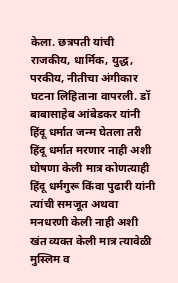केला. छत्रपती यांची राजकीय, धार्मिक, युद्ध, परकीय, नीतीचा अंगीकार घटना लिहिताना वापरली. डॉ बाबासाहेब आंबेडकर यांनी हिंदू धर्मात जन्म घेतला तरी हिंदू धर्मात मरणार नाही अशी घोषणा केली मात्र कोणत्याही हिंदू धर्मगुरू किंवा पुढारी यांनी त्यांची समजूत अथवा मनधरणी केली नाही अशी खंत व्यक्त केली मात्र त्यावेळी मुस्लिम व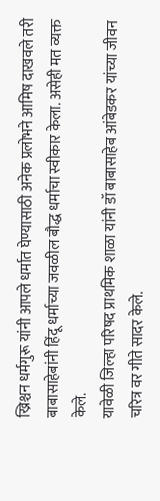ख्रिश्चन धर्मगुरू यांनी आपले धर्मात घेण्यासाठी अनेक प्रलोभने आमिष दाखवले तरी बाबासाहेबांनी हिंदू धर्माच्या जवळील बौद्ध धर्माचा स्वीकार केला. असेही मत व्यक्त केले.
यावेळी जिल्हा परिषद प्राथमिक शाळा यांनी डॉ बाबासाहेब आंबेडकर यांच्या जीवन चरित्र वर गीते सादर केले.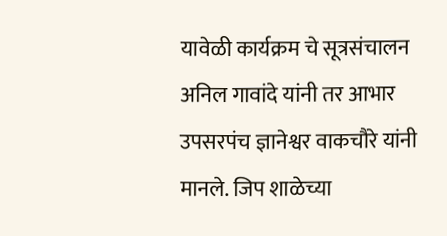यावेळी कार्यक्रम चे सूत्रसंचालन अनिल गावांदे यांनी तर आभार उपसरपंच ज्ञानेश्वर वाकचौरे यांनी मानले. जिप शाळेच्या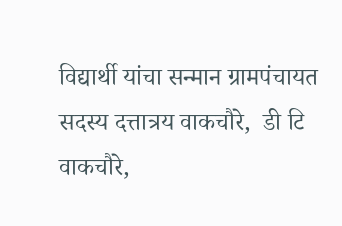विद्यार्थी यांचा सन्मान ग्रामपंचायत सदस्य दत्तात्रय वाकचौरे,  डी टि वाकचौरे,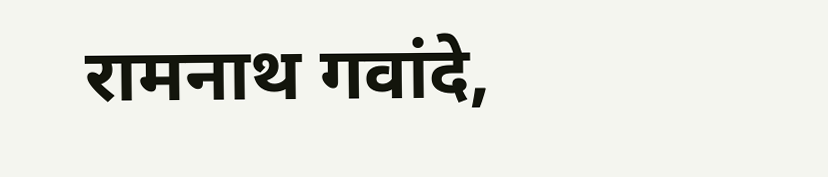रामनाथ गवांदे,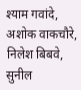श्याम गवांदे, अशोक वाकचौरे, निलेश बिबवे, सुनील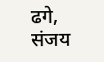ढगे, संजय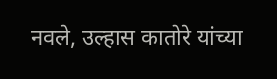नवले, उल्हास कातोरे यांच्या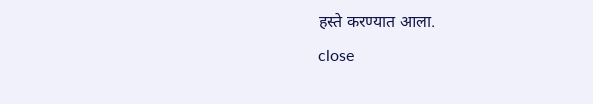हस्ते करण्यात आला.
close